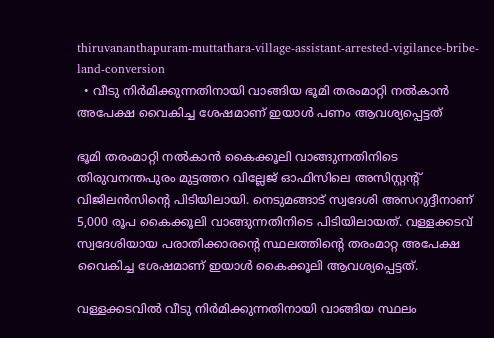thiruvananthapuram-muttathara-village-assistant-arrested-vigilance-bribe-land-conversion
  • വീടു നിർമിക്കുന്നതിനായി വാങ്ങിയ ഭൂമി തരംമാറ്റി നൽകാൻ അപേക്ഷ വൈകിച്ച ശേഷമാണ് ഇയാൾ പണം ആവശ്യപ്പെട്ടത്

ഭൂമി തരംമാറ്റി നൽകാൻ കൈക്കൂലി വാങ്ങുന്നതിനിടെ തിരുവനന്തപുരം മുട്ടത്തറ വില്ലേജ് ഓഫിസിലെ അസിസ്റ്റന്റ് വിജിലൻസിന്റെ പിടിയിലായി. നെടുമങ്ങാട് സ്വദേശി അസറുദ്ദീനാണ് 5,000 രൂപ കൈക്കൂലി വാങ്ങുന്നതിനിടെ പിടിയിലായത്. വള്ളക്കടവ് സ്വദേശിയായ പരാതിക്കാരന്റെ സ്ഥലത്തിന്റെ തരംമാറ്റ അപേക്ഷ വൈകിച്ച ശേഷമാണ് ഇയാൾ കൈക്കൂലി ആവശ്യപ്പെട്ടത്.

വള്ളക്കടവിൽ വീടു നിർമിക്കുന്നതിനായി വാങ്ങിയ സ്ഥലം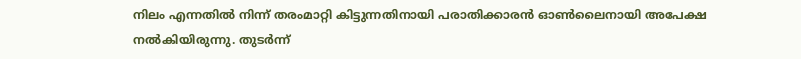നിലം എന്നതിൽ നിന്ന് തരംമാറ്റി കിട്ടുന്നതിനായി പരാതിക്കാരൻ ഓൺലൈനായി അപേക്ഷ നൽകിയിരുന്നു. തുടർന്ന്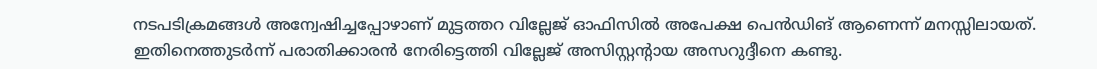നടപടിക്രമങ്ങൾ അന്വേഷിച്ചപ്പോഴാണ് മുട്ടത്തറ വില്ലേജ് ഓഫിസിൽ അപേക്ഷ പെൻഡിങ് ആണെന്ന് മനസ്സിലായത്. ഇതിനെത്തുടർന്ന് പരാതിക്കാരൻ നേരിട്ടെത്തി വില്ലേജ് അസിസ്റ്റന്റായ അസറുദ്ദീനെ കണ്ടു.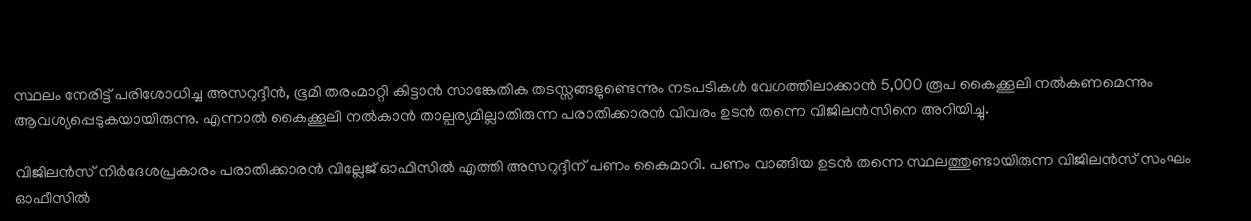സ്ഥലം നേരിട്ട് പരിശോധിച്ച അസറുദ്ദീൻ, ഭൂമി തരംമാറ്റി കിട്ടാൻ സാങ്കേതിക തടസ്സങ്ങളുണ്ടെന്നും നടപടികൾ വേഗത്തിലാക്കാൻ 5,000 രൂപ കൈക്കൂലി നൽകണമെന്നും ആവശ്യപ്പെടുകയായിരുന്നു. എന്നാൽ കൈക്കൂലി നൽകാൻ താല്പര്യമില്ലാതിരുന്ന പരാതിക്കാരൻ വിവരം ഉടൻ തന്നെ വിജിലൻസിനെ അറിയിച്ചു.

വിജിലൻസ് നിർദേശപ്രകാരം പരാതിക്കാരൻ വില്ലേജ് ഓഫിസിൽ എത്തി അസറുദ്ദീന് പണം കൈമാറി. പണം വാങ്ങിയ ഉടൻ തന്നെ സ്ഥലത്തുണ്ടായിരുന്ന വിജിലൻസ് സംഘം ഓഫീസിൽ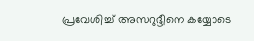പ്രവേശിച്ച് അസറുദ്ദീനെ കയ്യോടെ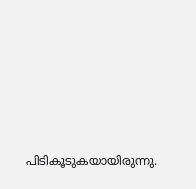പിടികൂടുകയായിരുന്നു.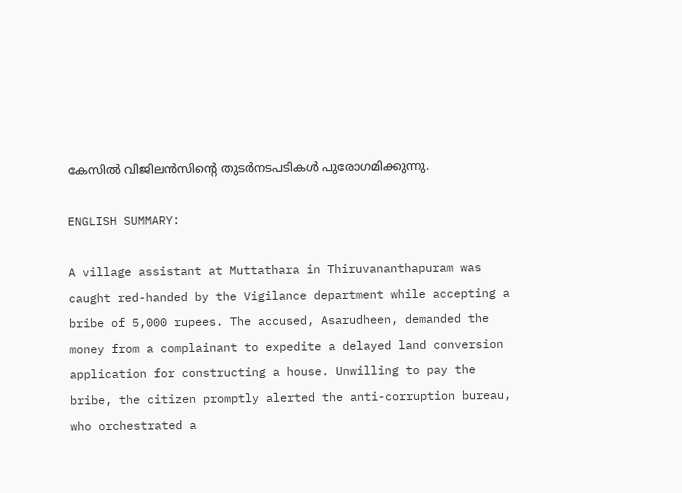കേസിൽ വിജിലൻസിന്റെ തുടർനടപടികൾ പുരോഗമിക്കുന്നു.

ENGLISH SUMMARY:

A village assistant at Muttathara in Thiruvananthapuram was caught red-handed by the Vigilance department while accepting a bribe of 5,000 rupees. The accused, Asarudheen, demanded the money from a complainant to expedite a delayed land conversion application for constructing a house. Unwilling to pay the bribe, the citizen promptly alerted the anti-corruption bureau, who orchestrated a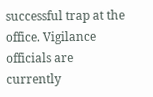successful trap at the office. Vigilance officials are currently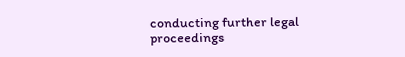conducting further legal proceedings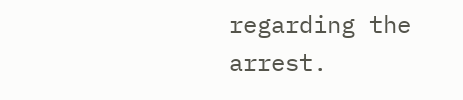regarding the arrest.